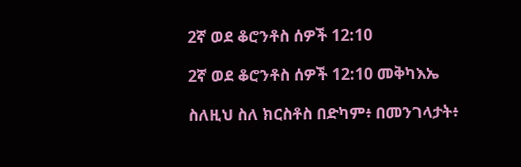2ኛ ወደ ቆሮንቶስ ሰዎች 12:10

2ኛ ወደ ቆሮንቶስ ሰዎች 12:10 መቅካእኤ

ስለዚህ ስለ ክርስቶስ በድካም፥ በመንገላታት፥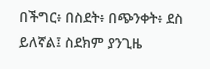በችግር፥ በስደት፥ በጭንቀት፥ ደስ ይለኛል፤ ስደክም ያንጊዜ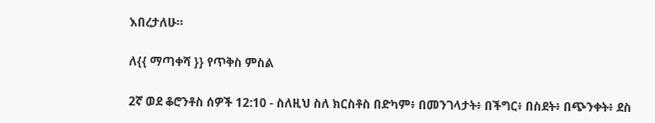እበረታለሁ።

ለ{{ ማጣቀሻ }} የጥቅስ ምስል

2ኛ ወደ ቆሮንቶስ ሰዎች 12:10 - ስለዚህ ስለ ክርስቶስ በድካም፥ በመንገላታት፥ በችግር፥ በስደት፥ በጭንቀት፥ ደስ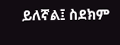ይለኛል፤ ስደክም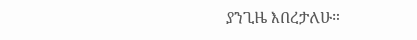ያንጊዜ እበረታለሁ።